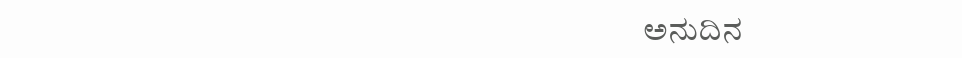ಅನುದಿನ‌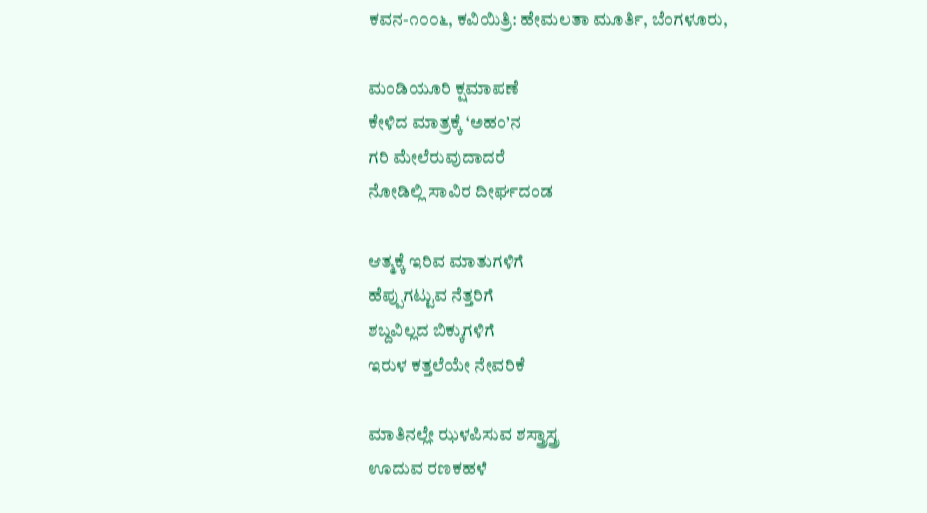ಕವನ-೧೦೦೬, ಕವಿಯಿತ್ರಿ: ಹೇಮಲತಾ ಮೂರ್ತಿ, ಬೆಂಗಳೂರು,

ಮಂಡಿಯೂರಿ ಕ್ಷಮಾಪಣೆ
ಕೇಳಿದ ಮಾತ್ರಕ್ಕೆ ‘ಅಹಂ’ನ
ಗರಿ ಮೇಲೆರುವುದಾದರೆ
ನೋಡಿಲ್ಲಿ ಸಾವಿರ ದೀರ್ಘದಂಡ

ಆತ್ಮಕ್ಕೆ ಇರಿವ ಮಾತುಗಳಿಗೆ
ಹೆಪ್ಪುಗಟ್ಟುವ ನೆತ್ತರಿಗೆ
ಶಬ್ದವಿಲ್ಲದ ಬಿಕ್ಕುಗಳಿಗೆ
ಇರುಳ ಕತ್ತಲೆಯೇ ನೇವರಿಕೆ

ಮಾತಿನಲ್ಲೇ ಝಳಪಿಸುವ ಶಸ್ತ್ರಾಸ್ತ್ರ
ಊದುವ ರಣಕಹಳೆ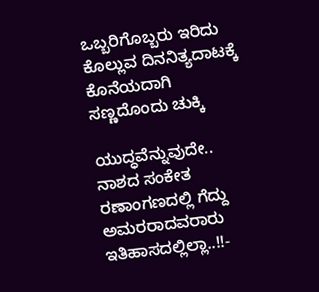ಒಬ್ಬರಿಗೊಬ್ಬರು ಇರಿದು
ಕೊಲ್ಲುವ ದಿನನಿತ್ಯದಾಟಕ್ಕೆ
ಕೊನೆಯದಾಗಿ
ಸಣ್ಣದೊಂದು ಚುಕ್ಕಿ

ಯುದ್ಧವೆನ್ನುವುದೇ..
ನಾಶದ ಸಂಕೇತ
ರಣಾಂಗಣದಲ್ಲಿ ಗೆದ್ದು
ಅಮರರಾದವರಾರು
ಇತಿಹಾಸದಲ್ಲಿಲ್ಲಾ..!!-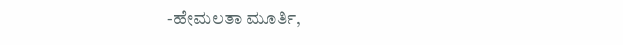-ಹೇಮಲತಾ ಮೂರ್ತಿ,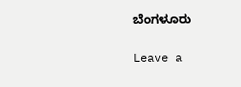ಬೆಂಗಳೂರು

Leave a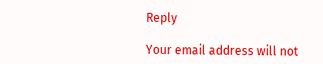Reply

Your email address will not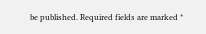be published. Required fields are marked *